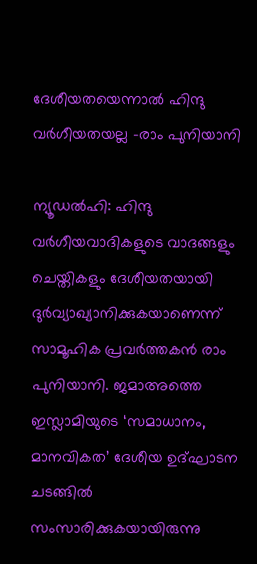ദേശീയതയെന്നാല്‍ ഹിന്ദു വര്‍ഗീയതയല്ല –രാം പുനിയാനി

ന്യൂഡല്‍ഹി: ഹിന്ദു വര്‍ഗീയവാദികളുടെ വാദങ്ങളും ചെയ്തികളും ദേശീയതയായി ദുര്‍വ്യാഖ്യാനിക്കുകയാണെന്ന് സാമൂഹിക പ്രവര്‍ത്തകന്‍ രാം പുനിയാനി. ജമാഅത്തെ ഇസ്ലാമിയുടെ ‘സമാധാനം, മാനവികത’ ദേശീയ ഉദ്ഘാടന ചടങ്ങില്‍ സംസാരിക്കുകയായിരുന്നു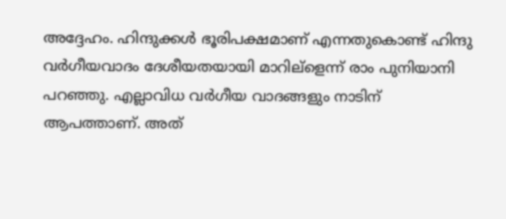അദ്ദേഹം. ഹിന്ദുക്കള്‍ ഭൂരിപക്ഷമാണ് എന്നതുകൊണ്ട് ഹിന്ദു വര്‍ഗീയവാദം ദേശീയതയായി മാറില്ളെന്ന് രാം പുനിയാനി പറഞ്ഞു. എല്ലാവിധ വര്‍ഗീയ വാദങ്ങളും നാടിന് ആപത്താണ്. അത്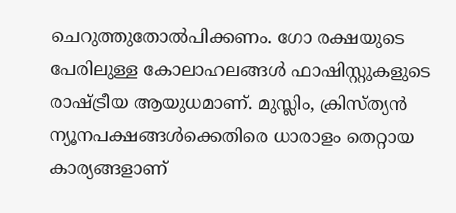ചെറുത്തുതോല്‍പിക്കണം. ഗോ രക്ഷയുടെ പേരിലുള്ള കോലാഹലങ്ങള്‍ ഫാഷിസ്റ്റുകളുടെ രാഷ്ട്രീയ ആയുധമാണ്. മുസ്ലിം, ക്രിസ്ത്യന്‍ ന്യൂനപക്ഷങ്ങള്‍ക്കെതിരെ ധാരാളം തെറ്റായ കാര്യങ്ങളാണ്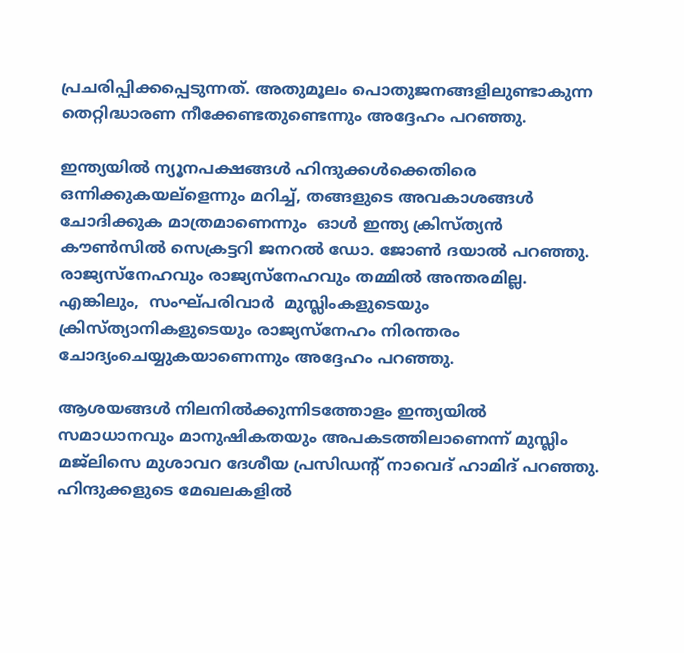പ്രചരിപ്പിക്കപ്പെടുന്നത്. അതുമൂലം പൊതുജനങ്ങളിലുണ്ടാകുന്ന തെറ്റിദ്ധാരണ നീക്കേണ്ടതുണ്ടെന്നും അദ്ദേഹം പറഞ്ഞു.

ഇന്ത്യയില്‍ ന്യൂനപക്ഷങ്ങള്‍ ഹിന്ദുക്കള്‍ക്കെതിരെ ഒന്നിക്കുകയല്ളെന്നും മറിച്ച്, തങ്ങളുടെ അവകാശങ്ങള്‍ ചോദിക്കുക മാത്രമാണെന്നും  ഓള്‍ ഇന്ത്യ ക്രിസ്ത്യന്‍ കൗണ്‍സില്‍ സെക്രട്ടറി ജനറല്‍ ഡോ. ജോണ്‍ ദയാല്‍ പറഞ്ഞു.  രാജ്യസ്നേഹവും രാജ്യസ്നേഹവും തമ്മില്‍ അന്തരമില്ല.  എങ്കിലും,  സംഘ്പരിവാര്‍  മുസ്ലിംകളുടെയും ക്രിസ്ത്യാനികളുടെയും രാജ്യസ്നേഹം നിരന്തരം ചോദ്യംചെയ്യുകയാണെന്നും അദ്ദേഹം പറഞ്ഞു.

ആശയങ്ങള്‍ നിലനില്‍ക്കുന്നിടത്തോളം ഇന്ത്യയില്‍ സമാധാനവും മാനുഷികതയും അപകടത്തിലാണെന്ന് മുസ്ലിം മജ്ലിസെ മുശാവറ ദേശീയ പ്രസിഡന്‍റ് നാവെദ് ഹാമിദ് പറഞ്ഞു.  ഹിന്ദുക്കളുടെ മേഖലകളില്‍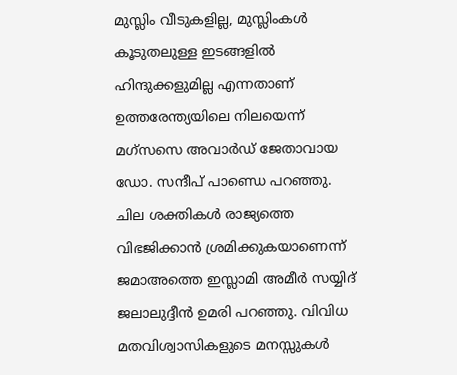മുസ്ലിം വീടുകളില്ല, മുസ്ലിംകള്‍ കൂടുതലുള്ള ഇടങ്ങളില്‍ ഹിന്ദുക്കളുമില്ല എന്നതാണ് ഉത്തരേന്ത്യയിലെ നിലയെന്ന് മഗ്സസെ അവാര്‍ഡ് ജേതാവായ ഡോ. സന്ദീപ് പാണ്ഡെ പറഞ്ഞു.   ചില ശക്തികള്‍ രാജ്യത്തെ വിഭജിക്കാന്‍ ശ്രമിക്കുകയാണെന്ന് ജമാഅത്തെ ഇസ്ലാമി അമീര്‍ സയ്യിദ് ജലാലുദ്ദീന്‍ ഉമരി പറഞ്ഞു. വിവിധ മതവിശ്വാസികളുടെ മനസ്സുകള്‍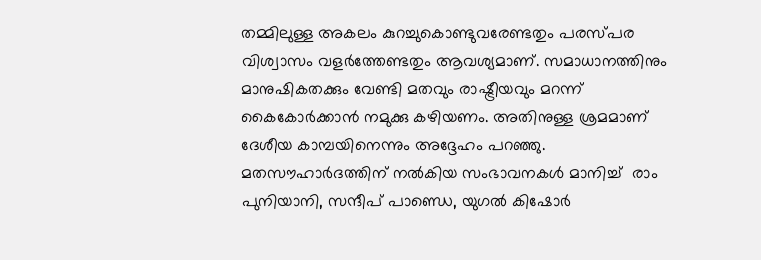തമ്മിലുള്ള അകലം കുറച്ചുകൊണ്ടുവരേണ്ടതും പരസ്പര വിശ്വാസം വളര്‍ത്തേണ്ടതും ആവശ്യമാണ്. സമാധാനത്തിനും മാനുഷികതക്കും വേണ്ടി മതവും രാഷ്ട്രീയവും മറന്ന് കൈകോര്‍ക്കാന്‍ നമുക്കു കഴിയണം. അതിനുള്ള ശ്രമമാണ് ദേശീയ കാമ്പയിനെന്നും അദ്ദേഹം പറഞ്ഞു.
മതസൗഹാര്‍ദത്തിന് നല്‍കിയ സംഭാവനകള്‍ മാനിച്ച്  രാം പുനിയാനി, സന്ദീപ് പാണ്ഡെ, യുഗല്‍ കിഷോര്‍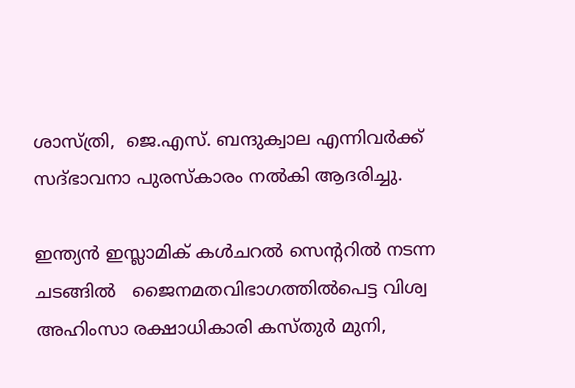ശാസ്ത്രി,  ജെ.എസ്. ബന്ദുക്വാല എന്നിവര്‍ക്ക് സദ്ഭാവനാ പുരസ്കാരം നല്‍കി ആദരിച്ചു.

ഇന്ത്യന്‍ ഇസ്ലാമിക് കള്‍ചറല്‍ സെന്‍ററില്‍ നടന്ന ചടങ്ങില്‍   ജൈനമതവിഭാഗത്തില്‍പെട്ട വിശ്വ അഹിംസാ രക്ഷാധികാരി കസ്തുര്‍ മുനി,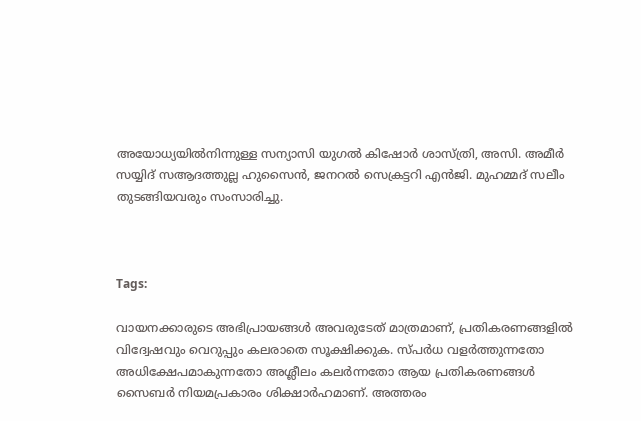അയോധ്യയില്‍നിന്നുള്ള സന്യാസി യുഗല്‍ കിഷോര്‍ ശാസ്ത്രി, അസി. അമീര്‍ സയ്യിദ് സആദത്തുല്ല ഹുസൈന്‍, ജനറല്‍ സെക്രട്ടറി എന്‍ജി. മുഹമ്മദ് സലീം തുടങ്ങിയവരും സംസാരിച്ചു.



Tags:

വായനക്കാരുടെ അഭിപ്രായങ്ങള്‍ അവരുടേത് മാത്രമാണ്, പ്രതികരണങ്ങളിൽ വിദ്വേഷവും വെറുപ്പും കലരാതെ സൂക്ഷിക്കുക. സ്പർധ വളർത്തുന്നതോ അധിക്ഷേപമാകുന്നതോ അശ്ലീലം കലർന്നതോ ആയ പ്രതികരണങ്ങൾ സൈബർ നിയമപ്രകാരം ശിക്ഷാർഹമാണ്. അത്തരം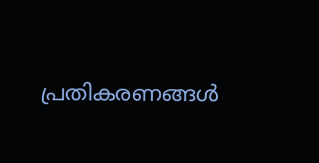പ്രതികരണങ്ങൾ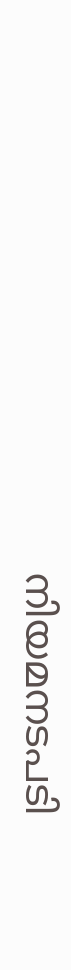നിയമനടപടി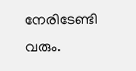നേരിടേണ്ടി വരും.